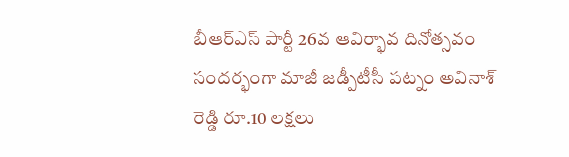బీఆర్ఎస్ పార్టీ 26వ ఆవిర్భావ దినోత్సవం సందర్భంగా మాజీ జడ్పీటీసీ పట్నం అవినాశ్ రెడ్డి రూ.10 లక్షలు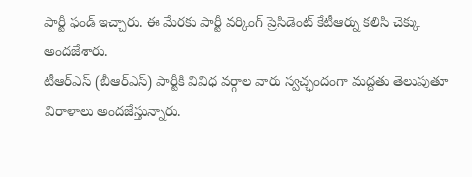పార్టీ ఫండ్ ఇచ్చారు. ఈ మేరకు పార్టీ వర్కింగ్ ప్రెసిడెంట్ కేటీఆర్ను కలిసి చెక్కు అందజేశారు.
టీఆర్ఎస్ (బీఆర్ఎస్) పార్టీకి వివిధ వర్గాల వారు స్వచ్ఛందంగా మద్దతు తెలుపుతూ విరాళాలు అందజేస్తున్నారు.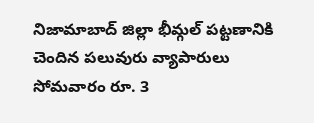నిజామాబాద్ జిల్లా భీమ్గల్ పట్టణానికి చెందిన పలువురు వ్యాపారులు సోమవారం రూ. 3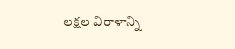లక్షల విరాళాన్ని